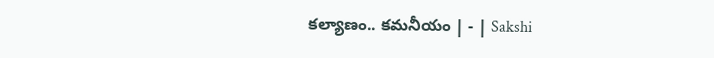కల్యాణం.. కమనీయం | - | Sakshi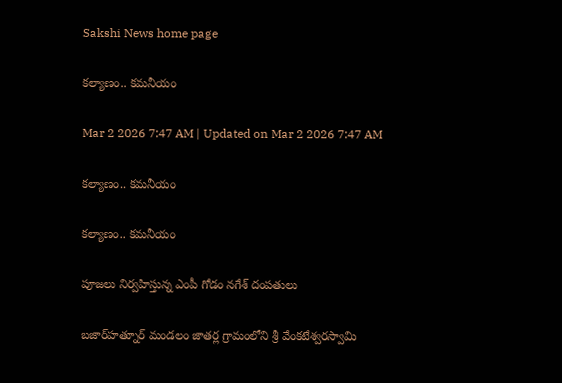Sakshi News home page

కల్యాణం.. కమనీయం

Mar 2 2026 7:47 AM | Updated on Mar 2 2026 7:47 AM

కల్యాణం.. కమనీయం

కల్యాణం.. కమనీయం

పూజలు నిర్వహిస్తున్న ఎంపీ గోడం నగేశ్‌ దంపతులు

బజార్‌హత్నూర్‌ మండలం జాతర్ల గ్రామంలోని శ్రీ వేంకటేశ్వరస్వామి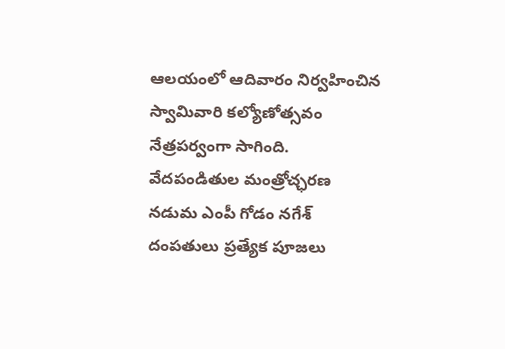ఆలయంలో ఆదివారం నిర్వహించిన స్వామివారి కల్యోణోత్సవం నేత్రపర్వంగా సాగింది. వేదపండితుల మంత్రోచ్ఛరణ నడుమ ఎంపీ గోడం నగేశ్‌ దంపతులు ప్రత్యేక పూజలు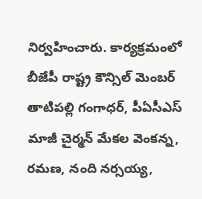నిర్వహించారు. కార్యక్రమంలో బీజేపీ రాష్ట్ర కౌన్సిల్‌ మెంబర్‌ తాటిపల్లి గంగాధర్‌, పీఏసీఎస్‌ మాజీ చైర్మన్‌ మేకల వెంకన్న, రమణ, నంది నర్సయ్య,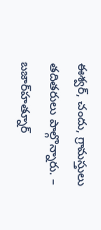ఈశ్వర్‌, చందు, గ్రామస్తులు తదితరులు పాల్గొన్నారు. – బజార్‌హత్నూర్‌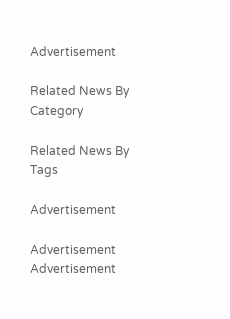Advertisement

Related News By Category

Related News By Tags

Advertisement

Advertisement
Advertisement